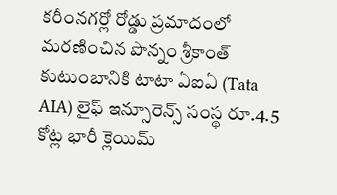కరీంనగర్లో రోడ్డు ప్రమాదంలో మరణించిన పొన్నం శ్రీకాంత్ కుటుంబానికి టాటా ఏఐఏ (Tata AIA) లైఫ్ ఇన్సూరెన్స్ సంస్థ రూ.4.5 కోట్ల భారీ క్లెయిమ్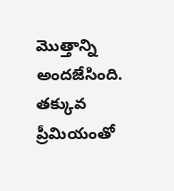మొత్తాన్ని అందజేసింది. తక్కువ ప్రీమియంతో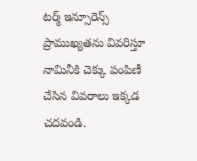టర్మ్ ఇన్సూరెన్స్ ప్రాముఖ్యతను వివరిస్తూ నామినీకి చెక్కు పంపిణీ చేసిన వివరాలు ఇక్కడ చదవండి.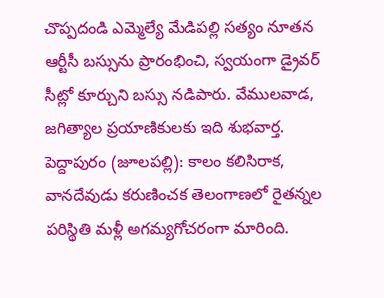చొప్పదండి ఎమ్మెల్యే మేడిపల్లి సత్యం నూతన ఆర్టీసీ బస్సును ప్రారంభించి, స్వయంగా డ్రైవర్ సీట్లో కూర్చుని బస్సు నడిపారు. వేములవాడ, జగిత్యాల ప్రయాణికులకు ఇది శుభవార్త.
పెద్దాపురం (జూలపల్లి): కాలం కలిసిరాక, వానదేవుడు కరుణించక తెలంగాణలో రైతన్నల పరిస్థితి మళ్లీ అగమ్యగోచరంగా మారింది.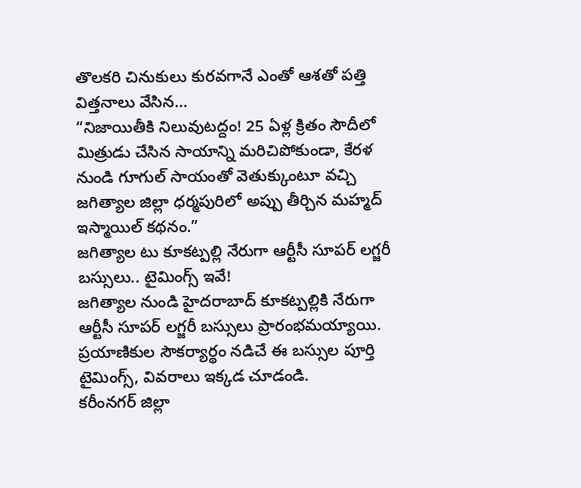తొలకరి చినుకులు కురవగానే ఎంతో ఆశతో పత్తి విత్తనాలు వేసిన…
“నిజాయితీకి నిలువుటద్దం! 25 ఏళ్ల క్రితం సౌదీలో మిత్రుడు చేసిన సాయాన్ని మరిచిపోకుండా, కేరళ నుండి గూగుల్ సాయంతో వెతుక్కుంటూ వచ్చి జగిత్యాల జిల్లా ధర్మపురిలో అప్పు తీర్చిన మహ్మద్ ఇస్మాయిల్ కథనం.”
జగిత్యాల టు కూకట్పల్లి నేరుగా ఆర్టీసీ సూపర్ లగ్జరీ బస్సులు.. టైమింగ్స్ ఇవే!
జగిత్యాల నుండి హైదరాబాద్ కూకట్పల్లికి నేరుగా ఆర్టీసీ సూపర్ లగ్జరీ బస్సులు ప్రారంభమయ్యాయి. ప్రయాణికుల సౌకర్యార్థం నడిచే ఈ బస్సుల పూర్తి టైమింగ్స్, వివరాలు ఇక్కడ చూడండి.
కరీంనగర్ జిల్లా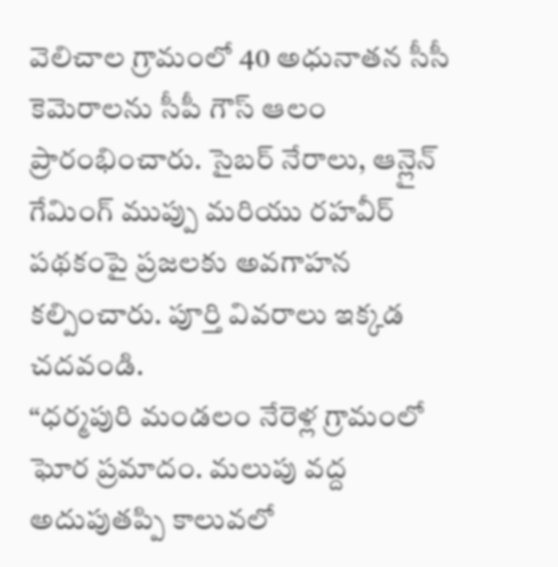వెలిచాల గ్రామంలో 40 అధునాతన సీసీ కెమెరాలను సీపీ గౌస్ ఆలం ప్రారంభించారు. సైబర్ నేరాలు, ఆన్లైన్ గేమింగ్ ముప్పు మరియు రహవీర్ పథకంపై ప్రజలకు అవగాహన కల్పించారు. పూర్తి వివరాలు ఇక్కడ చదవండి.
“ధర్మపురి మండలం నేరెళ్ల గ్రామంలో ఘోర ప్రమాదం. మలుపు వద్ద అదుపుతప్పి కాలువలో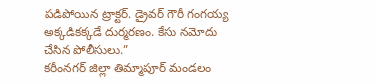పడిపోయిన ట్రాక్టర్. డ్రైవర్ గౌరీ గంగయ్య అక్కడికక్కడే దుర్మరణం. కేసు నమోదు చేసిన పోలీసులు.”
కరీంనగర్ జిల్లా తిమ్మాపూర్ మండలం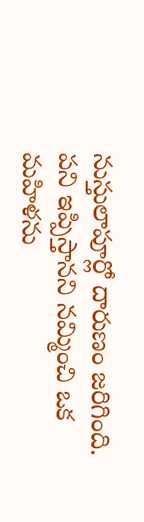నుస్తులాపూర్లో దారుణం జరిగింది. పని ఇప్పిస్తానని నమ్మించి ఒక మహిళను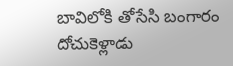బావిలోకి తోసేసి బంగారం దోచుకెళ్లాడు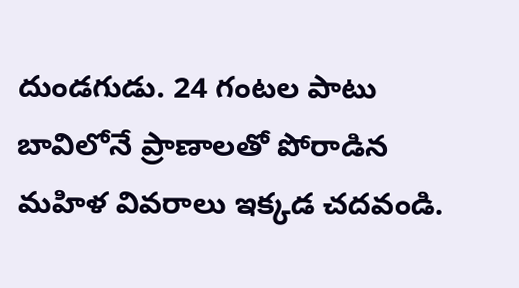దుండగుడు. 24 గంటల పాటు బావిలోనే ప్రాణాలతో పోరాడిన మహిళ వివరాలు ఇక్కడ చదవండి.